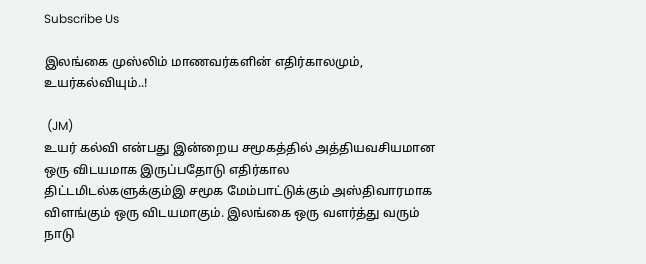Subscribe Us

இலங்கை முஸ்லிம் மாணவர்களின் எதிர்காலமும், உயர்கல்வியும்..!

 (JM)
உயர் கல்வி என்பது இன்றைய சமூகத்தில் அத்தியவசியமான ஒரு விடயமாக இருப்பதோடு எதிர்கால  திட்டமிடல்களுக்கும்இ சமூக மேம்பாட்டுக்கும் அஸ்திவாரமாக விளங்கும் ஒரு விடயமாகும். இலங்கை ஒரு வளர்த்து வரும் நாடு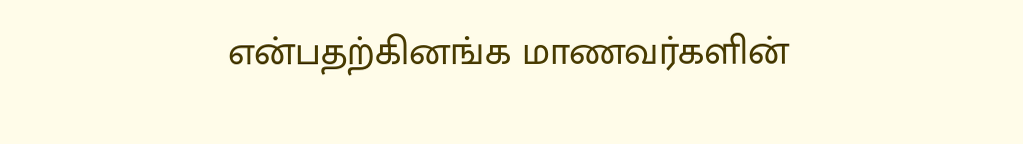என்பதற்கினங்க மாணவர்களின்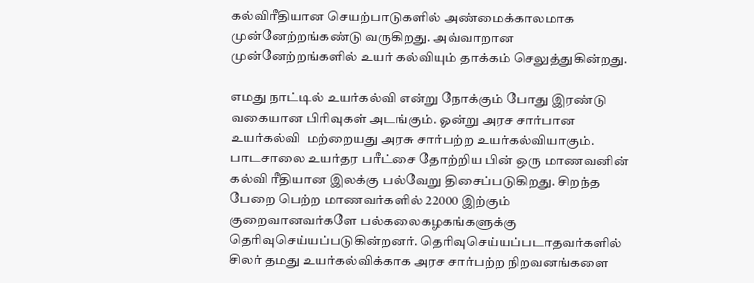கல்விரீதியான செயற்பாடுகளில் அண்மைக்காலமாக முன்னேற்றங்கண்டு வருகிறது. அவ்வாறான முன்னேற்றங்களில் உயர் கல்வியும் தாக்கம் செலுத்துகின்றது.

எமது நாட்டில் உயர்கல்வி என்று நோக்கும் போது இரண்டு வகையான பிரிவுகள் அடங்கும். ஓன்று அரச சார்பான உயர்கல்வி  மற்றையது அரசு சார்பற்ற உயர்கல்வியாகும். பாடசாலை உயர்தர பரீட்சை தோற்றிய பின் ஒரு மாணவனின் கல்வி ரீதியான இலக்கு பல்வேறு திசைப்படுகிறது. சிறந்த பேறை பெற்ற மாணவர்களில் 22000 இற்கும் குறைவானவர்களே பல்கலைகழகங்களுக்கு தெரிவுசெய்யப்படுகின்றனர். தெரிவுசெய்யப்படாதவர்களில் சிலர் தமது உயர்கல்விக்காக அரச சார்பற்ற நிறவனங்களை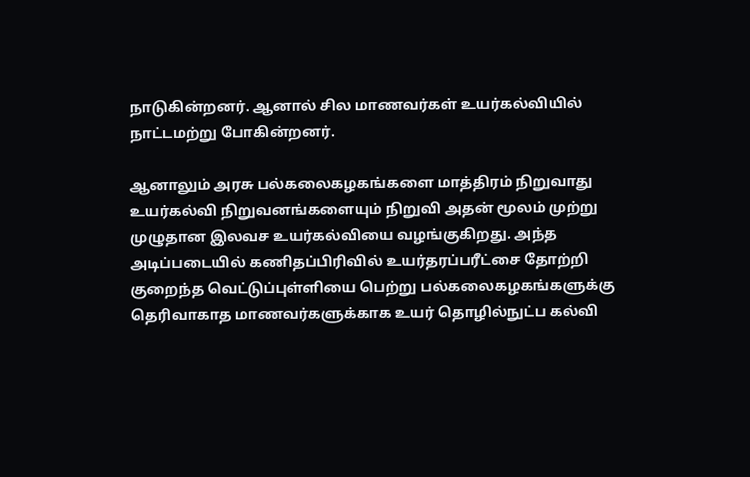நாடுகின்றனர். ஆனால் சில மாணவர்கள் உயர்கல்வியில் நாட்டமற்று போகின்றனர்.

ஆனாலும் அரசு பல்கலைகழகங்களை மாத்திரம் நிறுவாது உயர்கல்வி நிறுவனங்களையும் நிறுவி அதன் மூலம் முற்று முழுதான இலவச உயர்கல்வியை வழங்குகிறது. அந்த அடிப்படையில் கணிதப்பிரிவில் உயர்தரப்பரீட்சை தோற்றி குறைந்த வெட்டுப்புள்ளியை பெற்று பல்கலைகழகங்களுக்கு தெரிவாகாத மாணவர்களுக்காக உயர் தொழில்நுட்ப கல்வி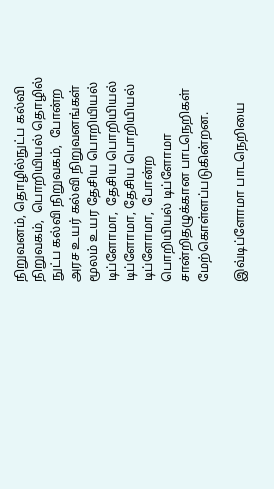நிறுவனம், தொழில்நுட்ப கல்வி நிறுவகம்,  பொறியியல் தொழில் நுட்ப கல்வி நிறுவகம்,  போன்ற அரச உயர் கல்வி நிறுவனங்கள் மூலம் உயர தேசிய பொறியியல் டிப்ளோமா,  தேசிய பொறியியல் டிப்ளோமா, தேசிய பொறியியல் டிப்ளோமா,  போன்ற பொறியியல் டிப்ளோமா சான்றிதழுக்கான பாடநெறிகள் மேற்கொள்ளப்படுகின்றன.

இவ்டிப்ளோமா பாடநெறியை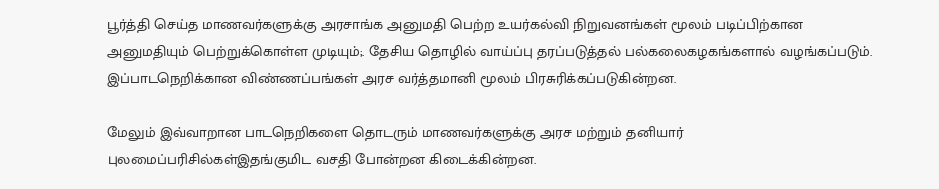பூர்த்தி செய்த மாணவர்களுக்கு அரசாங்க அனுமதி பெற்ற உயர்கல்வி நிறுவனங்கள் மூலம் படிப்பிற்கான அனுமதியும் பெற்றுக்கொள்ள முடியும்;. தேசிய தொழில் வாய்ப்பு தரப்படுத்தல் பல்கலைகழகங்களால் வழங்கப்படும்.  இப்பாடநெறிக்கான விண்ணப்பங்கள் அரச வர்த்தமானி மூலம் பிரசுரிக்கப்படுகின்றன.

மேலும் இவ்வாறான பாடநெறிகளை தொடரும் மாணவர்களுக்கு அரச மற்றும் தனியார் புலமைப்பரிசில்கள்இதங்குமிட வசதி போன்றன கிடைக்கின்றன.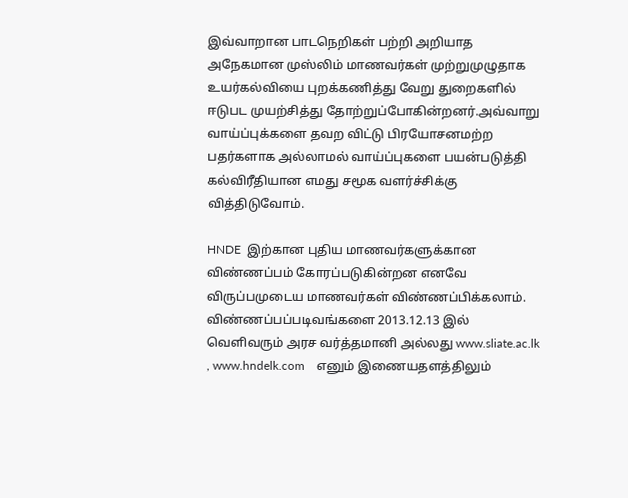இவ்வாறான பாடநெறிகள் பற்றி அறியாத அநேகமான முஸ்லிம் மாணவர்கள் முற்றுமுழுதாக உயர்கல்வியை புறக்கணித்து வேறு துறைகளில் ஈடுபட முயற்சித்து தோற்றுப்போகின்றனர்.அவ்வாறு வாய்ப்புக்களை தவற விட்டு பிரயோசனமற்ற பதர்களாக அல்லாமல் வாய்ப்புகளை பயன்படுத்தி கல்விரீதியான எமது சமூக வளர்ச்சிக்கு வித்திடுவோம்.

HNDE  இற்கான புதிய மாணவர்களுக்கான விண்ணப்பம் கோரப்படுகின்றன எனவே விருப்பமுடைய மாணவர்கள் விண்ணப்பிக்கலாம். விண்ணப்பப்படிவங்களை 2013.12.13 இல் வெளிவரும் அரச வர்த்தமானி அல்லது www.sliate.ac.lk , www.hndelk.com    எனும் இணையதளத்திலும்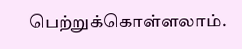பெற்றுக்கொள்ளலாம்.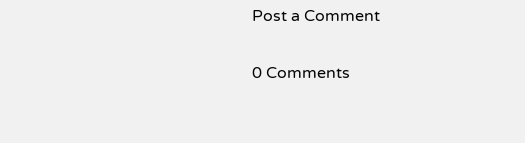Post a Comment

0 Comments